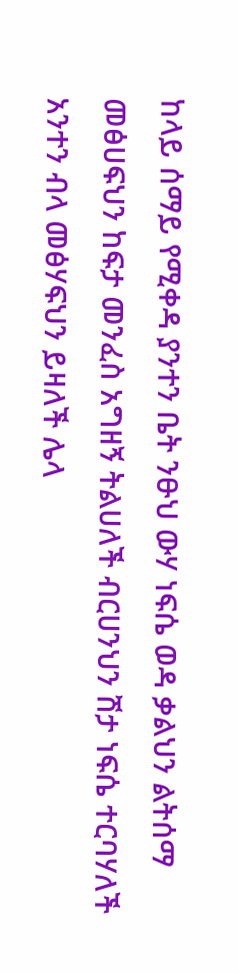ከላይ ሰማይ የሚቀዳ ያንተን ቤት ንፁህ ውሃ ነፍሴ ወዳ ቃልህን ልትሰማ መፅሀፍህን ከፍታ መንፈስ አግዘኝ ትልሀለች ብርሀንህን ሽታ ነፍሴ ተርባሃለች አንተን ብላ መፅሃፍህን ይዛለች ሌላ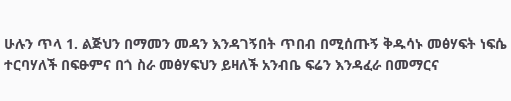ሁሉን ጥላ 1. ልጅህን በማመን መዳን እንዳገኝበት ጥበብ በሚሰጡኝ ቅዱሳኑ መፅሃፍት ነፍሴ ተርባሃለች በፍፁምና በጎ ስራ መፅሃፍህን ይዛለች አንብቤ ፍሬን እንዳፈራ በመማርና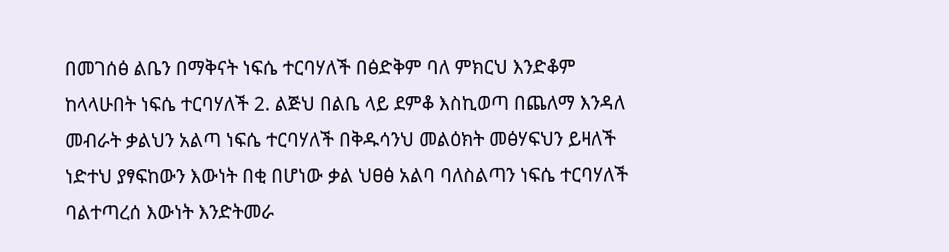በመገሰፅ ልቤን በማቅናት ነፍሴ ተርባሃለች በፅድቅም ባለ ምክርህ እንድቆም ከላላሁበት ነፍሴ ተርባሃለች 2. ልጅህ በልቤ ላይ ደምቆ እስኪወጣ በጨለማ እንዳለ መብራት ቃልህን አልጣ ነፍሴ ተርባሃለች በቅዱሳንህ መልዕክት መፅሃፍህን ይዛለች ነድተህ ያፃፍከውን እውነት በቂ በሆነው ቃል ህፀፅ አልባ ባለስልጣን ነፍሴ ተርባሃለች ባልተጣረሰ እውነት እንድትመራ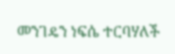መንገዴን ነፍሴ ተርባሃለች